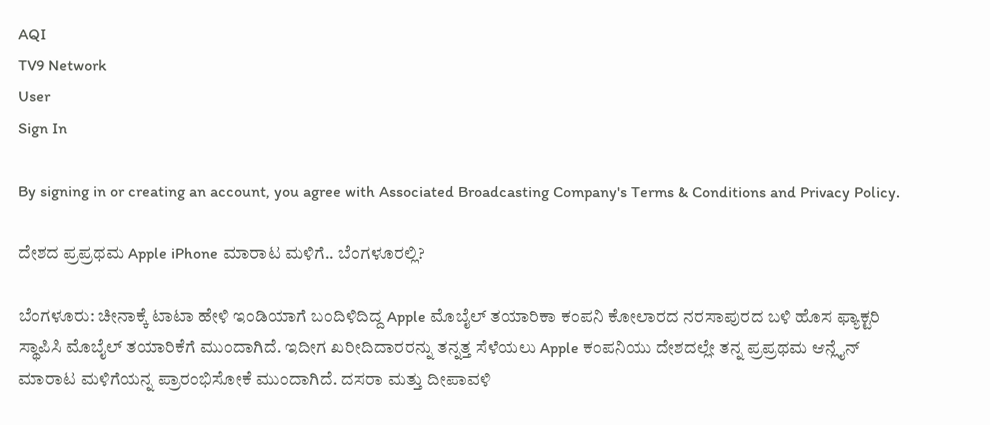AQI
TV9 Network
User
Sign In

By signing in or creating an account, you agree with Associated Broadcasting Company's Terms & Conditions and Privacy Policy.

ದೇಶದ ಪ್ರಪ್ರಥಮ Apple iPhone ಮಾರಾಟ ಮಳಿಗೆ.. ಬೆಂಗಳೂರಲ್ಲಿ?

ಬೆಂಗಳೂರು: ಚೀನಾಕ್ಕೆ ಟಾಟಾ ಹೇಳಿ ಇಂಡಿಯಾಗೆ ಬಂದಿಳಿದಿದ್ದ Apple ಮೊಬೈಲ್ ತಯಾರಿಕಾ ಕಂಪನಿ ಕೋಲಾರದ ನರಸಾಪುರದ ಬಳಿ ಹೊಸ ಫ್ಯಾಕ್ಟರಿ ಸ್ಥಾಪಿಸಿ ಮೊಬೈಲ್ ತಯಾರಿಕೆಗೆ ಮುಂದಾಗಿದೆ. ಇದೀಗ ಖರೀದಿದಾರರನ್ನು ತನ್ನತ್ತ ಸೆಳೆಯಲು Apple ಕಂಪನಿಯು ದೇಶದಲ್ಲೇ ತನ್ನ ಪ್ರಪ್ರಥಮ ಆನ್ಲೈನ್ ಮಾರಾಟ ಮಳಿಗೆಯನ್ನ ಪ್ರಾರಂಭಿಸೋಕೆ ಮುಂದಾಗಿದೆ. ದಸರಾ ಮತ್ತು ದೀಪಾವಳಿ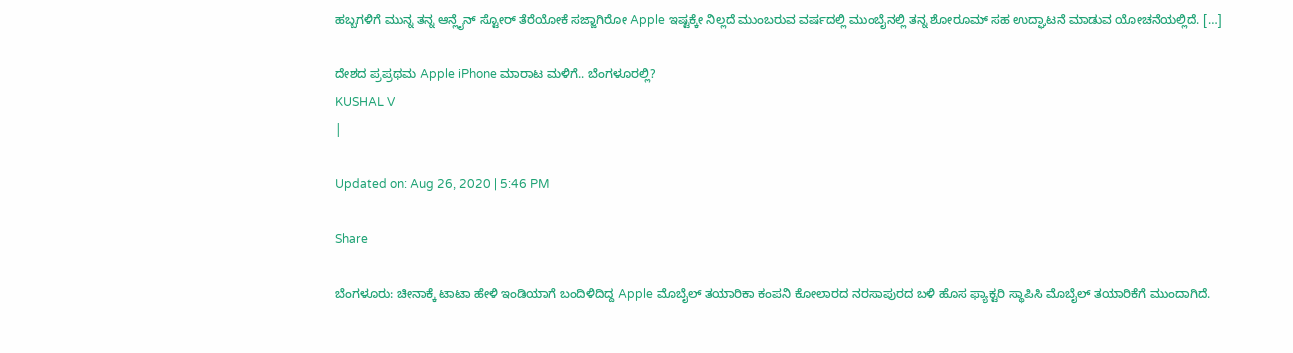ಹಬ್ಬಗಳಿಗೆ ಮುನ್ನ ತನ್ನ ಆನ್ಲೈನ್ ಸ್ಟೋರ್ ತೆರೆಯೋಕೆ ಸಜ್ಜಾಗಿರೋ Apple ಇಷ್ಟಕ್ಕೇ ನಿಲ್ಲದೆ ಮುಂಬರುವ ವರ್ಷದಲ್ಲಿ ಮುಂಬೈನಲ್ಲಿ ತನ್ನ ಶೋರೂಮ್ ಸಹ ಉದ್ಘಾಟನೆ ಮಾಡುವ ಯೋಚನೆಯಲ್ಲಿದೆ. […]

ದೇಶದ ಪ್ರಪ್ರಥಮ Apple iPhone ಮಾರಾಟ ಮಳಿಗೆ.. ಬೆಂಗಳೂರಲ್ಲಿ?
KUSHAL V
|

Updated on: Aug 26, 2020 | 5:46 PM

Share

ಬೆಂಗಳೂರು: ಚೀನಾಕ್ಕೆ ಟಾಟಾ ಹೇಳಿ ಇಂಡಿಯಾಗೆ ಬಂದಿಳಿದಿದ್ದ Apple ಮೊಬೈಲ್ ತಯಾರಿಕಾ ಕಂಪನಿ ಕೋಲಾರದ ನರಸಾಪುರದ ಬಳಿ ಹೊಸ ಫ್ಯಾಕ್ಟರಿ ಸ್ಥಾಪಿಸಿ ಮೊಬೈಲ್ ತಯಾರಿಕೆಗೆ ಮುಂದಾಗಿದೆ.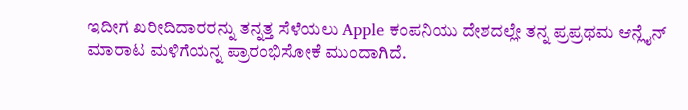ಇದೀಗ ಖರೀದಿದಾರರನ್ನು ತನ್ನತ್ತ ಸೆಳೆಯಲು Apple ಕಂಪನಿಯು ದೇಶದಲ್ಲೇ ತನ್ನ ಪ್ರಪ್ರಥಮ ಆನ್ಲೈನ್ ಮಾರಾಟ ಮಳಿಗೆಯನ್ನ ಪ್ರಾರಂಭಿಸೋಕೆ ಮುಂದಾಗಿದೆ.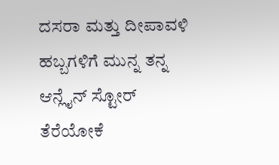ದಸರಾ ಮತ್ತು ದೀಪಾವಳಿ ಹಬ್ಬಗಳಿಗೆ ಮುನ್ನ ತನ್ನ ಆನ್ಲೈನ್ ಸ್ಟೋರ್ ತೆರೆಯೋಕೆ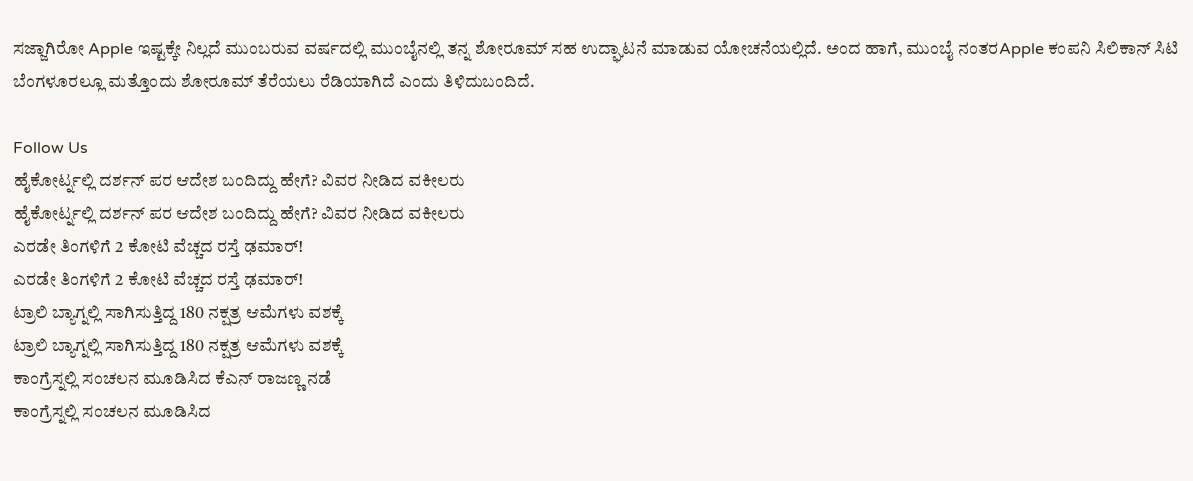ಸಜ್ಜಾಗಿರೋ Apple ಇಷ್ಟಕ್ಕೇ ನಿಲ್ಲದೆ ಮುಂಬರುವ ವರ್ಷದಲ್ಲಿ ಮುಂಬೈನಲ್ಲಿ ತನ್ನ ಶೋರೂಮ್ ಸಹ ಉದ್ಘಾಟನೆ ಮಾಡುವ ಯೋಚನೆಯಲ್ಲಿದೆ. ಅಂದ ಹಾಗೆ, ಮುಂಬೈ ನಂತರApple ಕಂಪನಿ ಸಿಲಿಕಾನ್ ಸಿಟಿ ಬೆಂಗಳೂರಲ್ಲೂ ಮತ್ತೊಂದು ಶೋರೂಮ್ ತೆರೆಯಲು ರೆಡಿಯಾಗಿದೆ ಎಂದು ತಿಳಿದುಬಂದಿದೆ.

Follow Us
ಹೈಕೋರ್ಟ್ನಲ್ಲಿ ದರ್ಶನ್ ಪರ ಆದೇಶ ಬಂದಿದ್ದು ಹೇಗೆ? ವಿವರ ನೀಡಿದ ವಕೀಲರು
ಹೈಕೋರ್ಟ್ನಲ್ಲಿ ದರ್ಶನ್ ಪರ ಆದೇಶ ಬಂದಿದ್ದು ಹೇಗೆ? ವಿವರ ನೀಡಿದ ವಕೀಲರು
ಎರಡೇ ತಿಂಗಳಿಗೆ 2 ಕೋಟಿ ವೆಚ್ಚದ ರಸ್ತೆ ಢಮಾರ್!
ಎರಡೇ ತಿಂಗಳಿಗೆ 2 ಕೋಟಿ ವೆಚ್ಚದ ರಸ್ತೆ ಢಮಾರ್!
ಟ್ರಾಲಿ ಬ್ಯಾಗ್ನಲ್ಲಿ ಸಾಗಿಸುತ್ತಿದ್ದ 180 ನಕ್ಷತ್ರ ಆಮೆಗಳು ವಶಕ್ಕೆ
ಟ್ರಾಲಿ ಬ್ಯಾಗ್ನಲ್ಲಿ ಸಾಗಿಸುತ್ತಿದ್ದ 180 ನಕ್ಷತ್ರ ಆಮೆಗಳು ವಶಕ್ಕೆ
ಕಾಂಗ್ರೆಸ್ನಲ್ಲಿ ಸಂಚಲನ ಮೂಡಿಸಿದ ಕೆಎನ್ ರಾಜಣ್ಣ ನಡೆ
ಕಾಂಗ್ರೆಸ್ನಲ್ಲಿ ಸಂಚಲನ ಮೂಡಿಸಿದ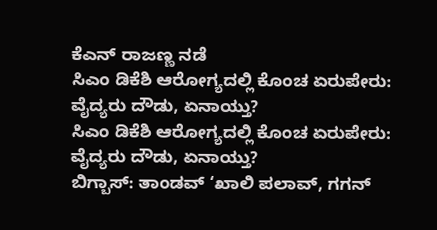ಕೆಎನ್ ರಾಜಣ್ಣ ನಡೆ
ಸಿಎಂ ಡಿಕೆಶಿ ಆರೋಗ್ಯದಲ್ಲಿ ಕೊಂಚ ಏರುಪೇರು: ವೈದ್ಯರು ದೌಡು, ಏನಾಯ್ತು?
ಸಿಎಂ ಡಿಕೆಶಿ ಆರೋಗ್ಯದಲ್ಲಿ ಕೊಂಚ ಏರುಪೇರು: ವೈದ್ಯರು ದೌಡು, ಏನಾಯ್ತು?
ಬಿಗ್ಬಾಸ್: ತಾಂಡವ್ ‘ಖಾಲಿ ಪಲಾವ್, ಗಗನ್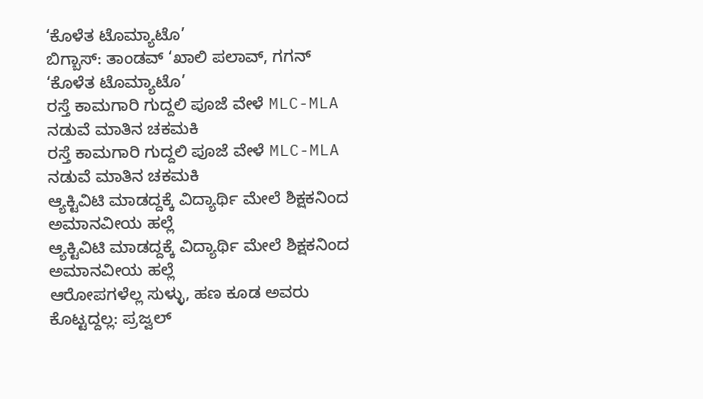‘ಕೊಳೆತ ಟೊಮ್ಯಾಟೊ’
ಬಿಗ್ಬಾಸ್: ತಾಂಡವ್ ‘ಖಾಲಿ ಪಲಾವ್, ಗಗನ್ ‘ಕೊಳೆತ ಟೊಮ್ಯಾಟೊ’
ರಸ್ತೆ ಕಾಮಗಾರಿ ಗುದ್ದಲಿ ಪೂಜೆ ವೇಳೆ MLC-MLA ನಡುವೆ ಮಾತಿನ ಚಕಮಕಿ
ರಸ್ತೆ ಕಾಮಗಾರಿ ಗುದ್ದಲಿ ಪೂಜೆ ವೇಳೆ MLC-MLA ನಡುವೆ ಮಾತಿನ ಚಕಮಕಿ
ಆ್ಯಕ್ಟಿವಿಟಿ ಮಾಡದ್ದಕ್ಕೆ ವಿದ್ಯಾರ್ಥಿ ಮೇಲೆ ಶಿಕ್ಷಕನಿಂದ ಅಮಾನವೀಯ ಹಲ್ಲೆ
ಆ್ಯಕ್ಟಿವಿಟಿ ಮಾಡದ್ದಕ್ಕೆ ವಿದ್ಯಾರ್ಥಿ ಮೇಲೆ ಶಿಕ್ಷಕನಿಂದ ಅಮಾನವೀಯ ಹಲ್ಲೆ
ಆರೋಪಗಳೆಲ್ಲ ಸುಳ್ಳು, ಹಣ ಕೂಡ ಅವರು ಕೊಟ್ಟದ್ದಲ್ಲ: ಪ್ರಜ್ವಲ್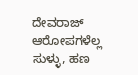ದೇವರಾಜ್
ಆರೋಪಗಳೆಲ್ಲ ಸುಳ್ಳು, ಹಣ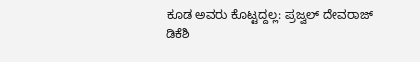ಕೂಡ ಅವರು ಕೊಟ್ಟದ್ದಲ್ಲ: ಪ್ರಜ್ವಲ್ ದೇವರಾಜ್
ಡಿಕೆಶಿ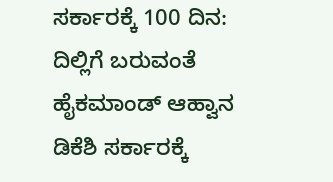ಸರ್ಕಾರಕ್ಕೆ 100 ದಿನ: ದಿಲ್ಲಿಗೆ ಬರುವಂತೆ ಹೈಕಮಾಂಡ್ ಆಹ್ವಾನ
ಡಿಕೆಶಿ ಸರ್ಕಾರಕ್ಕೆ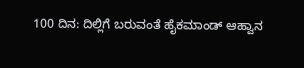100 ದಿನ: ದಿಲ್ಲಿಗೆ ಬರುವಂತೆ ಹೈಕಮಾಂಡ್ ಆಹ್ವಾನ